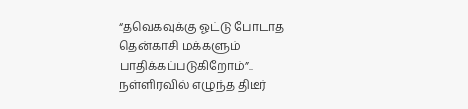“தவெகவுக்கு ஓட்டு போடாத தென்காசி மக்களும் பாதிக்கப்படுகிறோம்”.. நள்ளிரவில் எழுந்த திடீர்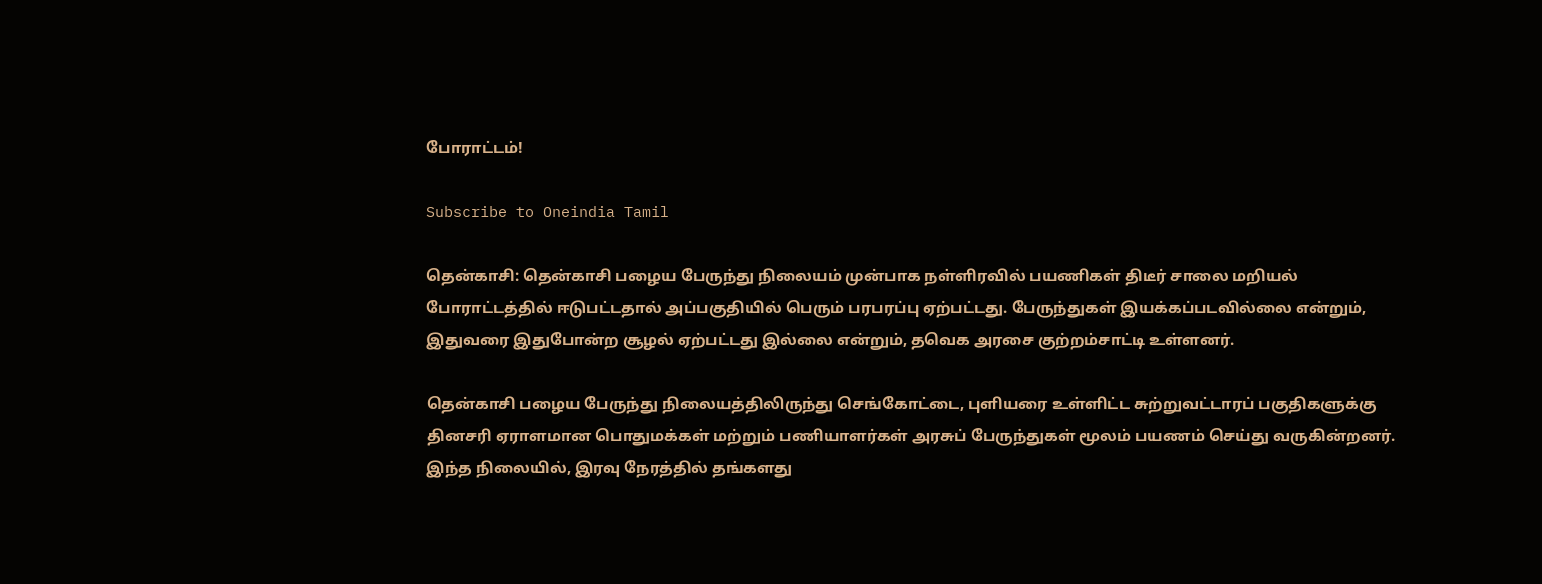போராட்டம்!

Subscribe to Oneindia Tamil

தென்காசி: தென்காசி பழைய பேருந்து நிலையம் முன்பாக நள்ளிரவில் பயணிகள் திடீர் சாலை மறியல் போராட்டத்தில் ஈடுபட்டதால் அப்பகுதியில் பெரும் பரபரப்பு ஏற்பட்டது. பேருந்துகள் இயக்கப்படவில்லை என்றும், இதுவரை இதுபோன்ற சூழல் ஏற்பட்டது இல்லை என்றும், தவெக அரசை குற்றம்சாட்டி உள்ளனர்.

தென்காசி பழைய பேருந்து நிலையத்திலிருந்து செங்கோட்டை, புளியரை உள்ளிட்ட சுற்றுவட்டாரப் பகுதிகளுக்கு தினசரி ஏராளமான பொதுமக்கள் மற்றும் பணியாளர்கள் அரசுப் பேருந்துகள் மூலம் பயணம் செய்து வருகின்றனர். இந்த நிலையில், இரவு நேரத்தில் தங்களது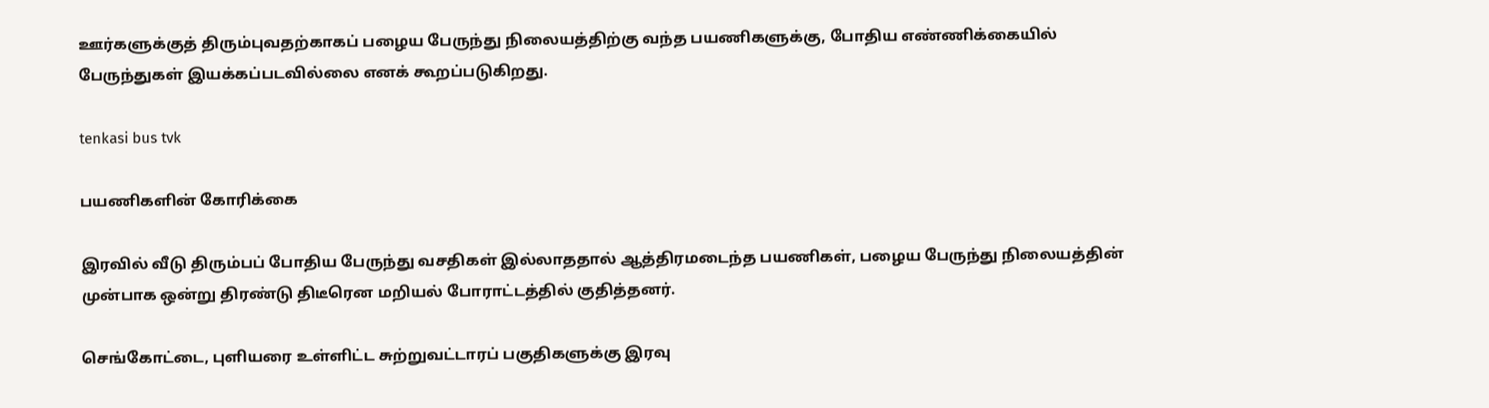ஊர்களுக்குத் திரும்புவதற்காகப் பழைய பேருந்து நிலையத்திற்கு வந்த பயணிகளுக்கு, போதிய எண்ணிக்கையில் பேருந்துகள் இயக்கப்படவில்லை எனக் கூறப்படுகிறது.

tenkasi bus tvk

பயணிகளின் கோரிக்கை

இரவில் வீடு திரும்பப் போதிய பேருந்து வசதிகள் இல்லாததால் ஆத்திரமடைந்த பயணிகள், பழைய பேருந்து நிலையத்தின் முன்பாக ஒன்று திரண்டு திடீரென மறியல் போராட்டத்தில் குதித்தனர்.

செங்கோட்டை, புளியரை உள்ளிட்ட சுற்றுவட்டாரப் பகுதிகளுக்கு இரவு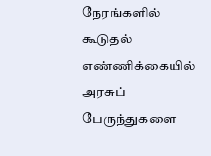நேரங்களில் கூடுதல் எண்ணிக்கையில் அரசுப் பேருந்துகளை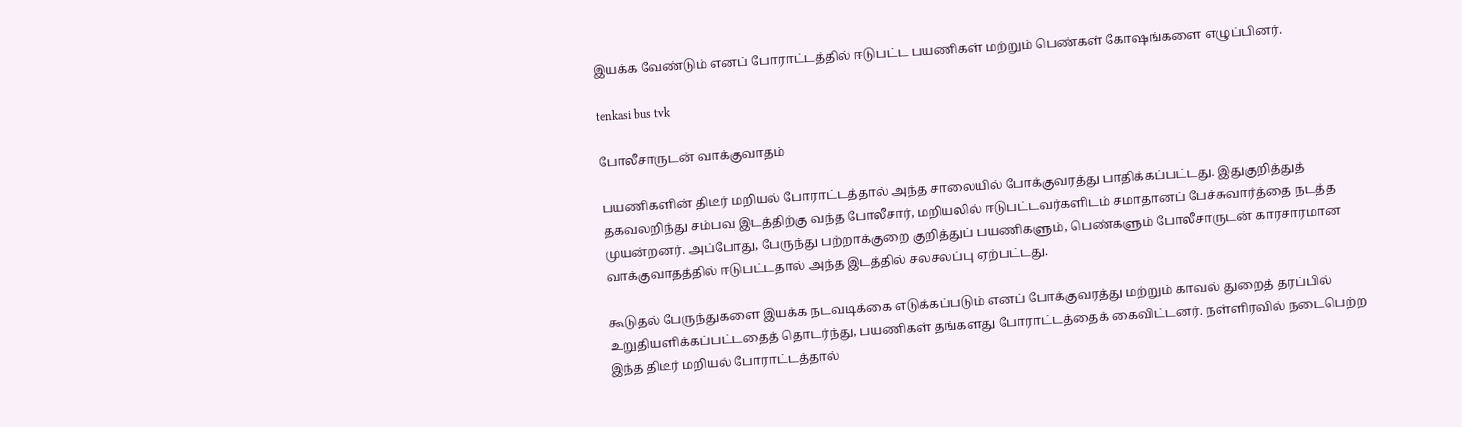இயக்க வேண்டும் எனப் போராட்டத்தில் ஈடுபட்ட பயணிகள் மற்றும் பெண்கள் கோஷங்களை எழுப்பினர்.

tenkasi bus tvk

போலீசாருடன் வாக்குவாதம்

பயணிகளின் திடீர் மறியல் போராட்டத்தால் அந்த சாலையில் போக்குவரத்து பாதிக்கப்பட்டது. இதுகுறித்துத் தகவலறிந்து சம்பவ இடத்திற்கு வந்த போலீசார், மறியலில் ஈடுபட்டவர்களிடம் சமாதானப் பேச்சுவார்த்தை நடத்த முயன்றனர். அப்போது, பேருந்து பற்றாக்குறை குறித்துப் பயணிகளும், பெண்களும் போலீசாருடன் காரசாரமான வாக்குவாதத்தில் ஈடுபட்டதால் அந்த இடத்தில் சலசலப்பு ஏற்பட்டது.

கூடுதல் பேருந்துகளை இயக்க நடவடிக்கை எடுக்கப்படும் எனப் போக்குவரத்து மற்றும் காவல் துறைத் தரப்பில் உறுதியளிக்கப்பட்டதைத் தொடர்ந்து, பயணிகள் தங்களது போராட்டத்தைக் கைவிட்டனர். நள்ளிரவில் நடைபெற்ற இந்த திடீர் மறியல் போராட்டத்தால்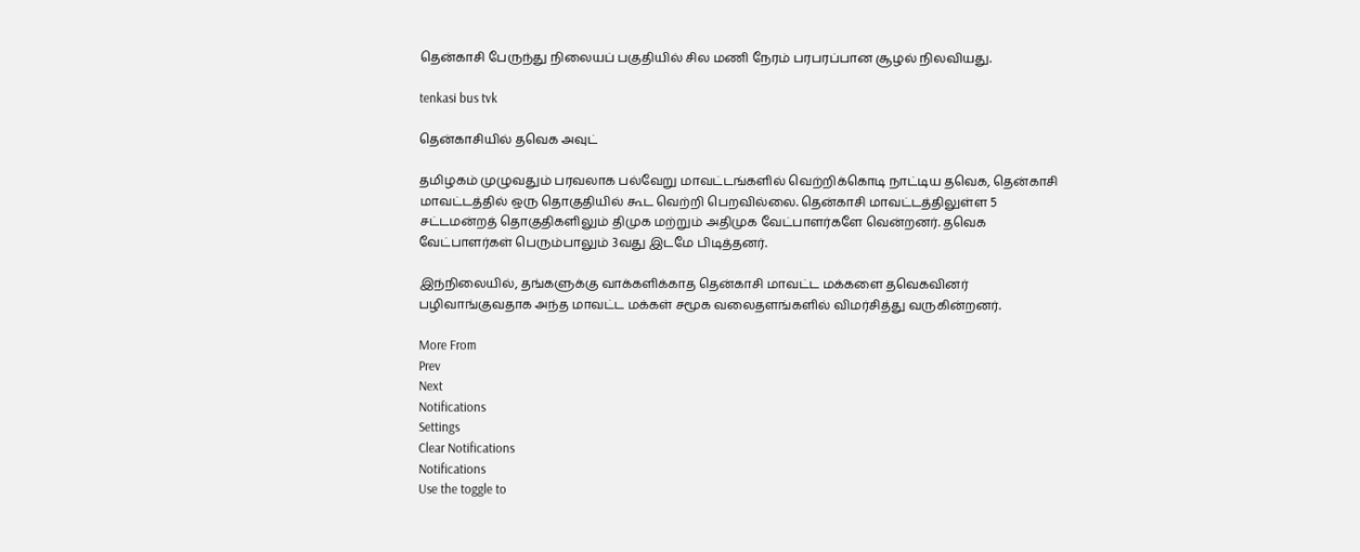தென்காசி பேருந்து நிலையப் பகுதியில் சில மணி நேரம் பரபரப்பான சூழல் நிலவியது.

tenkasi bus tvk

தென்காசியில் தவெக அவுட்

தமிழகம் முழுவதும் பரவலாக பல்வேறு மாவட்டங்களில் வெற்றிக்கொடி நாட்டிய தவெக, தென்காசி மாவட்டத்தில் ஒரு தொகுதியில் கூட வெற்றி பெறவில்லை. தென்காசி மாவட்டத்திலுள்ள 5 சட்டமன்றத் தொகுதிகளிலும் திமுக மற்றும் அதிமுக வேட்பாளர்களே வென்றனர். தவெக வேட்பாளர்கள் பெரும்பாலும் 3வது இடமே பிடித்தனர்.

இந்நிலையில், தங்களுக்கு வாக்களிக்காத தென்காசி மாவட்ட மக்களை தவெகவினர் பழிவாங்குவதாக அந்த மாவட்ட மக்கள் சமூக வலைதளங்களில் விமர்சித்து வருகின்றனர்.

More From
Prev
Next
Notifications
Settings
Clear Notifications
Notifications
Use the toggle to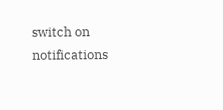switch on notifications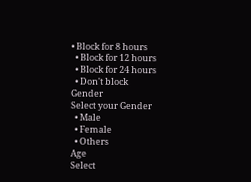• Block for 8 hours
  • Block for 12 hours
  • Block for 24 hours
  • Don't block
Gender
Select your Gender
  • Male
  • Female
  • Others
Age
Select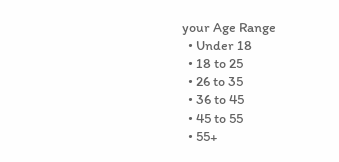your Age Range
  • Under 18
  • 18 to 25
  • 26 to 35
  • 36 to 45
  • 45 to 55
  • 55+